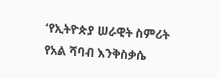‘የኢትዮጵያ ሠራዊት ስምሪት የአል ሻባብ እንቅስቃሴ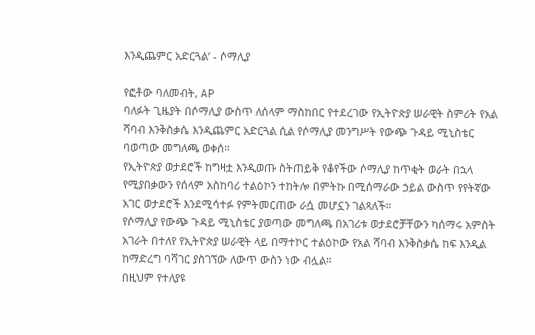እንዲጨምር አድርጓል’ - ሶማሊያ

የፎቶው ባለመብት, AP
ባለፉት ጊዜያት በሶማሊያ ውስጥ ለሰላም ማስከበር የተደረገው የኢትዮጵያ ሠራዊት ስምሪት የአል ሻባብ እንቅስቃሴ እንዲጨምር አድርጓል ሲል የሶማሊያ መንግሥት የውጭ ጉዳይ ሚኒስቴር ባወጣው መግለጫ ወቀሰ።
የኢትዮጵያ ወታደሮች ከግዛቷ እንዲወጡ ስትጠይቅ የቆየችው ሶማሊያ ከጥቂት ወራት በኋላ የሚያበቃውን የሰላም አስከባሪ ተልዕኮን ተከትሎ በምትኩ በሚሰማራው ኃይል ውስጥ የየትኛው አገር ወታደሮች እንደሚሳተፉ የምትመርጠው ራሷ መሆኗን ገልጻለች።
የሶማሊያ የውጭ ጉዳይ ሚኒስቴር ያወጣው መግለጫ በአገሪቱ ወታደሮቻቸውን ካሰማሩ አምስት አገራት በተለየ የኢትዮጵያ ሠራዊት ላይ በማተኮር ተልዕኮው የአል ሻባብ እንቅስቃሴ ከፍ እንዲል ከማድረግ ባሻገር ያስገኘው ለውጥ ውስን ነው ብሏል።
በዚህም የተለያዩ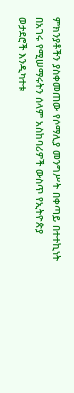ምክንያቶችን ያስቀመጠው የሶማሊያ መንግሥት በቀጣይ በተተኪነት በአገሩ የሚሠማሩትን ሰላም አስከባሪዎች ውስጥ የኢትዮጵያ ወታደሮች እንዲካተቱ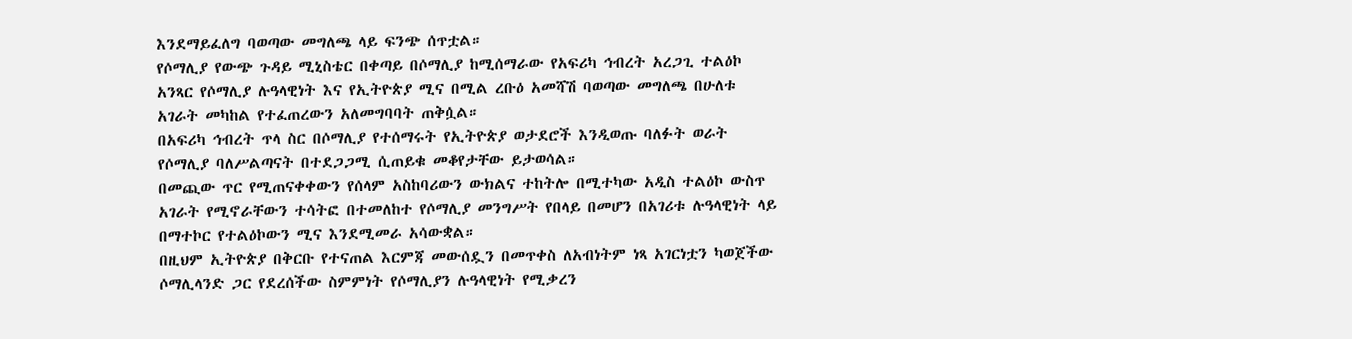እንደማይፈለግ ባወጣው መግለጫ ላይ ፍንጭ ሰጥቷል።
የሶማሊያ የውጭ ጉዳይ ሚኒስቴር በቀጣይ በሶማሊያ ከሚሰማራው የአፍሪካ ኅብረት አረጋጊ ተልዕኮ አንጻር የሶማሊያ ሉዓላዊነት እና የኢትዮጵያ ሚና በሚል ረቡዕ አመሻሽ ባወጣው መግለጫ በሁለቱ አገራት መካከል የተፈጠረውን አለመግባባት ጠቅሷል።
በአፍሪካ ኅብረት ጥላ ስር በሶማሊያ የተሰማሩት የኢትዮጵያ ወታደሮች እንዲወጡ ባለፉት ወራት የሶማሊያ ባለሥልጣናት በተደጋጋሚ ሲጠይቁ መቆየታቸው ይታወሳል።
በመጪው ጥር የሚጠናቀቀውን የሰላም አስከባሪውን ውክልና ተከትሎ በሚተካው አዲስ ተልዕኮ ውስጥ አገራት የሚኖራቸውን ተሳትፎ በተመለከተ የሶማሊያ መንግሥት የበላይ በመሆን በአገሪቱ ሉዓላዊነት ላይ በማተኮር የተልዕኮውን ሚና እንደሚመራ አሳውቋል።
በዚህም ኢትዮጵያ በቅርቡ የተናጠል እርምጃ መውሰዷን በመጥቀስ ለአብነትም ነጻ አገርነቷን ካወጀችው ሶማሊላንድ ጋር የደረሰችው ስምምነት የሶማሊያን ሉዓላዊነት የሚቃረን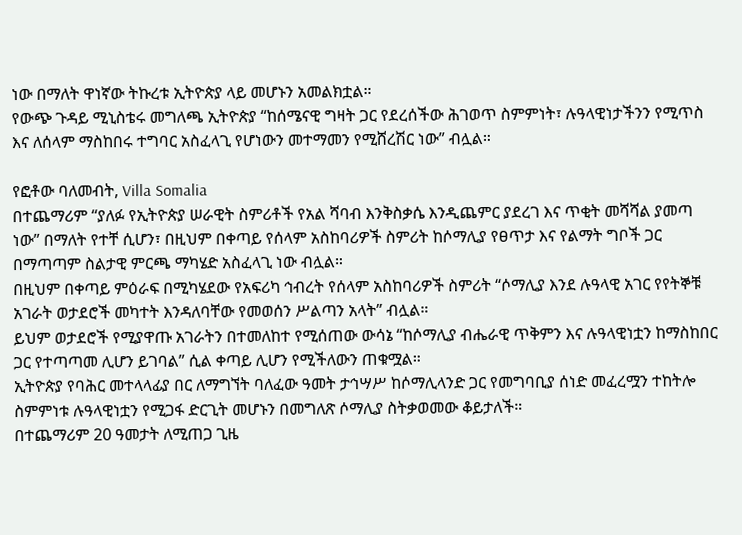ነው በማለት ዋነኛው ትኩረቱ ኢትዮጵያ ላይ መሆኑን አመልክቷል።
የውጭ ጉዳይ ሚኒስቴሩ መግለጫ ኢትዮጵያ “ከሰሜናዊ ግዛት ጋር የደረሰችው ሕገወጥ ስምምነት፣ ሉዓላዊነታችንን የሚጥስ እና ለሰላም ማስከበሩ ተግባር አስፈላጊ የሆነውን መተማመን የሚሸረሽር ነው” ብሏል።

የፎቶው ባለመብት, Villa Somalia
በተጨማሪም “ያለፉ የኢትዮጵያ ሠራዊት ስምሪቶች የአል ሻባብ እንቅስቃሴ እንዲጨምር ያደረገ እና ጥቂት መሻሻል ያመጣ ነው” በማለት የተቸ ሲሆን፣ በዚህም በቀጣይ የሰላም አስከባሪዎች ስምሪት ከሶማሊያ የፀጥታ እና የልማት ግቦች ጋር በማጣጣም ስልታዊ ምርጫ ማካሄድ አስፈላጊ ነው ብሏል።
በዚህም በቀጣይ ምዕራፍ በሚካሄደው የአፍሪካ ኅብረት የሰላም አስከባሪዎች ስምሪት “ሶማሊያ እንደ ሉዓላዊ አገር የየትኞቹ አገራት ወታደሮች መካተት እንዳለባቸው የመወሰን ሥልጣን አላት” ብሏል።
ይህም ወታደሮች የሚያዋጡ አገራትን በተመለከተ የሚሰጠው ውሳኔ “ከሶማሊያ ብሔራዊ ጥቅምን እና ሉዓላዊነቷን ከማስከበር ጋር የተጣጣመ ሊሆን ይገባል” ሲል ቀጣይ ሊሆን የሚችለውን ጠቁሟል።
ኢትዮጵያ የባሕር መተላላፊያ በር ለማግኘት ባለፈው ዓመት ታኅሣሥ ከሶማሊላንድ ጋር የመግባቢያ ሰነድ መፈረሟን ተከትሎ ስምምነቱ ሉዓላዊነቷን የሚጋፋ ድርጊት መሆኑን በመግለጽ ሶማሊያ ስትቃወመው ቆይታለች።
በተጨማሪም 20 ዓመታት ለሚጠጋ ጊዜ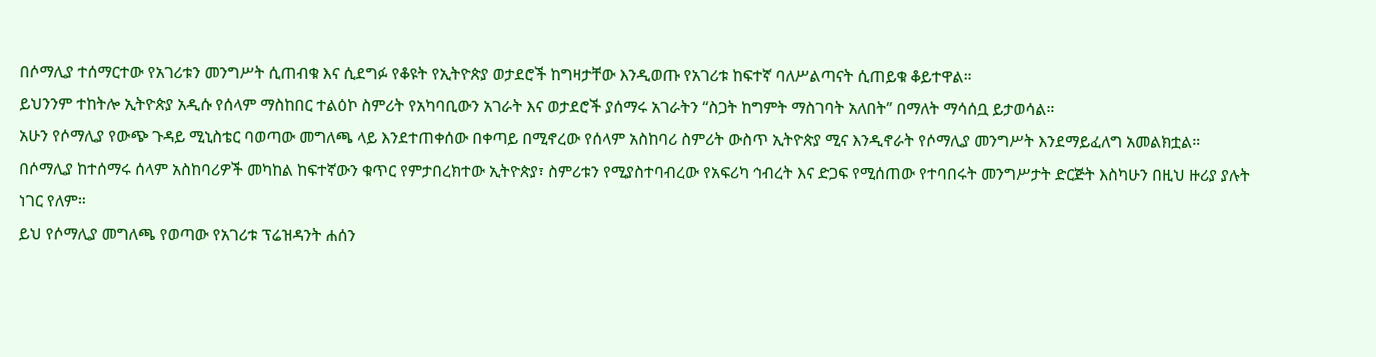በሶማሊያ ተሰማርተው የአገሪቱን መንግሥት ሲጠብቁ እና ሲደግፉ የቆዩት የኢትዮጵያ ወታደሮች ከግዛታቸው እንዲወጡ የአገሪቱ ከፍተኛ ባለሥልጣናት ሲጠይቁ ቆይተዋል።
ይህንንም ተከትሎ ኢትዮጵያ አዲሱ የሰላም ማስከበር ተልዕኮ ስምሪት የአካባቢውን አገራት እና ወታደሮች ያሰማሩ አገራትን “ስጋት ከግምት ማስገባት አለበት” በማለት ማሳሰቧ ይታወሳል።
አሁን የሶማሊያ የውጭ ጉዳይ ሚኒስቴር ባወጣው መግለጫ ላይ እንደተጠቀሰው በቀጣይ በሚኖረው የሰላም አስከባሪ ስምሪት ውስጥ ኢትዮጵያ ሚና እንዲኖራት የሶማሊያ መንግሥት እንደማይፈለግ አመልክቷል።
በሶማሊያ ከተሰማሩ ሰላም አስከባሪዎች መካከል ከፍተኛውን ቁጥር የምታበረክተው ኢትዮጵያ፣ ስምሪቱን የሚያስተባብረው የአፍሪካ ኅብረት እና ድጋፍ የሚሰጠው የተባበሩት መንግሥታት ድርጅት እስካሁን በዚህ ዙሪያ ያሉት ነገር የለም።
ይህ የሶማሊያ መግለጫ የወጣው የአገሪቱ ፕሬዝዳንት ሐሰን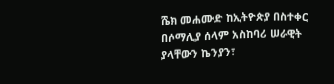ሼክ መሐሙድ ከኢትዮጵያ በስተቀር በሶማሊያ ሰላም አስከባሪ ሠራዊት ያላቸውን ኬንያን፣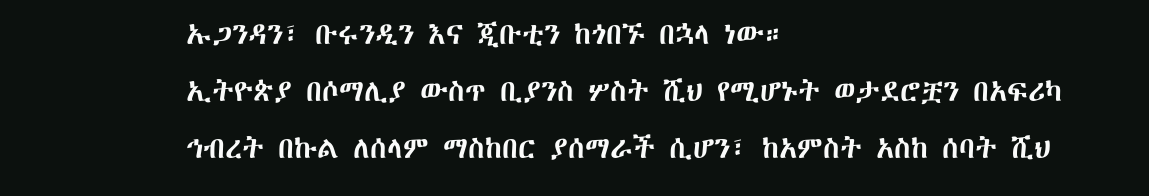ኡጋንዳን፣ ቡሩንዲን እና ጂቡቲን ከጎበኙ በኋላ ነው።
ኢትዮጵያ በሶማሊያ ውስጥ ቢያንስ ሦስት ሺህ የሚሆኑት ወታደሮቿን በአፍሪካ ኅብረት በኩል ለሰላም ማስከበር ያሰማራች ሲሆን፣ ከአምስት አስከ ሰባት ሺህ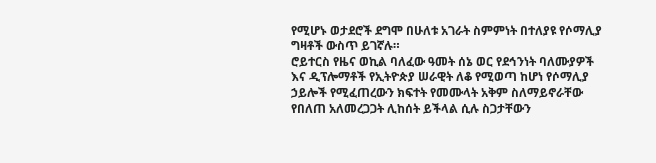የሚሆኑ ወታደሮች ደግሞ በሁለቱ አገራት ስምምነት በተለያዩ የሶማሊያ ግዛቶች ውስጥ ይገኛሉ።
ሮይተርስ የዜና ወኪል ባለፈው ዓመት ሰኔ ወር የደኅንነት ባለሙያዎች እና ዲፕሎማቶች የኢትዮጵያ ሠራዊት ለቆ የሚወጣ ከሆነ የሶማሊያ ኃይሎች የሚፈጠረውን ክፍተት የመሙላት አቅም ስለማይኖራቸው የበለጠ አለመረጋጋት ሊከሰት ይችላል ሲሉ ስጋታቸውን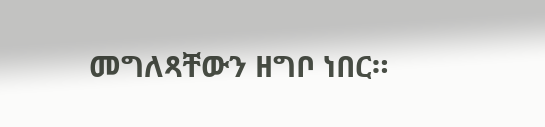መግለጻቸውን ዘግቦ ነበር።